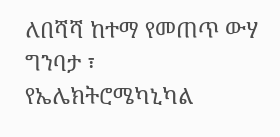ለበሻሻ ከተማ የመጠጥ ውሃ ግንባታ ፣ የኤሌክትሮሜካኒካል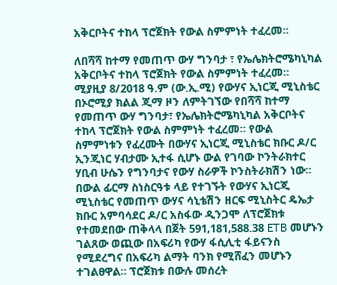አቅርቦትና ተከላ ፕሮጀክት የውል ስምምነት ተፈረመ።

ለበሻሻ ከተማ የመጠጥ ውሃ ግንባታ ፣ የኤሌክትሮሜካኒካል አቅርቦትና ተከላ ፕሮጀክት የውል ስምምነት ተፈረመ። ሚያዚያ 8/2018 ዓ.ም (ው.ኢ.ሚ) የውሃና ኢነርጂ ሚኒስቴር በኦሮሚያ ክልል ጂማ ዞን ለምትገኘው የበሻሻ ከተማ የመጠጥ ውሃ ግንባታ፣ የኤሌክትሮሜካኒካል አቅርቦትና ተከላ ፕሮጀክት የውል ስምምነት ተፈረመ። የውል ስምምነቱን የፈረሙት በውሃና ኢነርጂ ሚኒስቴር ክቡር ዶ/ር ኢንጂነር ሃብታሙ ኢተፋ ሲሆኑ ውል የገባው ኮንትራክተር ሃቢብ ሁሴን የግንባታና የውሃ ስራዎች ኮንስትራክሽን ነው። በውል ፊርማ ስነስርዓቱ ላይ የተገኙት የውሃና ኢነርጂ ሚኒስቴር የመጠጥ ውሃና ሳኒቴሽን ዘርፍ ሚኒስትር ዴኤታ ክቡር አምባሳደር ዶ/ር አስፋው ዲንጋሞ ለፕሮጀክቱ የተመደበው ጠቅላላ በጀት 591,181,588.38 ETB መሆኑን ገልጸው ወጪው በአፍሪካ የውሃ ፋሲሊቲ ፋይናንስ የሚደረግና በአፍሪካ ልማት ባንክ የሚሸፈን መሆኑን ተገልፀዋል። ፕሮጀክቱ በውሉ መሰረት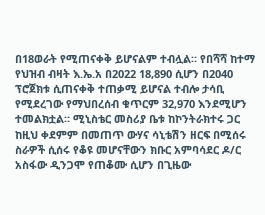በ18ወራት የሚጠናቀቅ ይሆናልም ተብሏል። የበሻሻ ከተማ የህዝብ ብዛት እ.ኤ.አ በ2022 18,890 ሲሆን በ2040 ፕሮጀክቱ ሲጠናቀቅ ተጠቃሚ ይሆናል ተብሎ ታሳቢ የሚደረገው የማህበረሰብ ቁጥርም 32,970 እንደሚሆን ተመልክቷል። ሚኒስቴር መስሪያ ቤቱ ከኮንትራክተሩ ጋር ከዚህ ቀደምም በመጠጥ ውሃና ሳኒቴሽን ዘርፍ በሚሰሩ ስራዎች ሲሰሩ የቆዩ መሆናቸውን ክቡር አምባሳደር ዶ/ር አስፋው ዲንጋሞ የጠቆሙ ሲሆን በጊዜው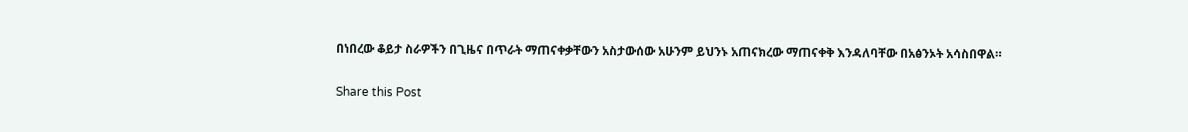በነበረው ቆይታ ስራዎችን በጊዜና በጥራት ማጠናቀቃቸውን አስታውሰው አሁንም ይህንኑ አጠናክረው ማጠናቀቅ እንዳለባቸው በአፅንኦት አሳስበዋል።

Share this Post